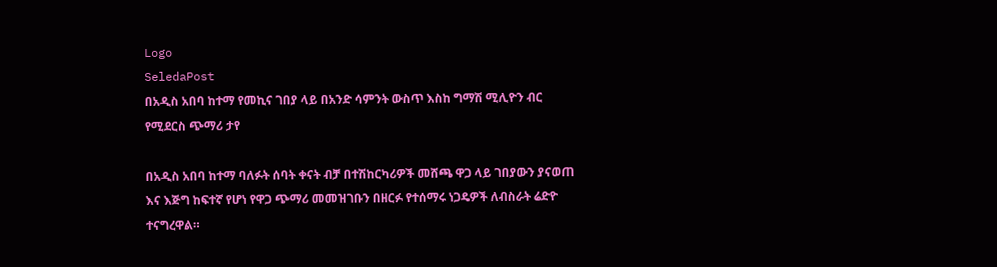Logo
SeledaPost
በአዲስ አበባ ከተማ የመኪና ገበያ ላይ በአንድ ሳምንት ውስጥ እስከ ግማሽ ሚሊዮን ብር የሚደርስ ጭማሪ ታየ

በአዲስ አበባ ከተማ ባለፉት ሰባት ቀናት ብቻ በተሽከርካሪዎች መሸጫ ዋጋ ላይ ገበያውን ያናወጠ እና እጅግ ከፍተኛ የሆነ የዋጋ ጭማሪ መመዝገቡን በዘርፉ የተሰማሩ ነጋዴዎች ለብስራት ሬድዮ ተናግረዋል።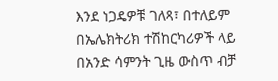እንደ ነጋዴዎቹ ገለጻ፣ በተለይም በኤሌክትሪክ ተሽከርካሪዎች ላይ በአንድ ሳምንት ጊዜ ውስጥ ብቻ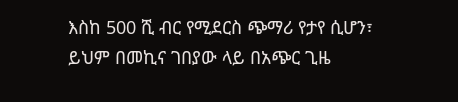እስከ 500 ሺ ብር የሚደርስ ጭማሪ የታየ ሲሆን፣ ይህም በመኪና ገበያው ላይ በአጭር ጊዜ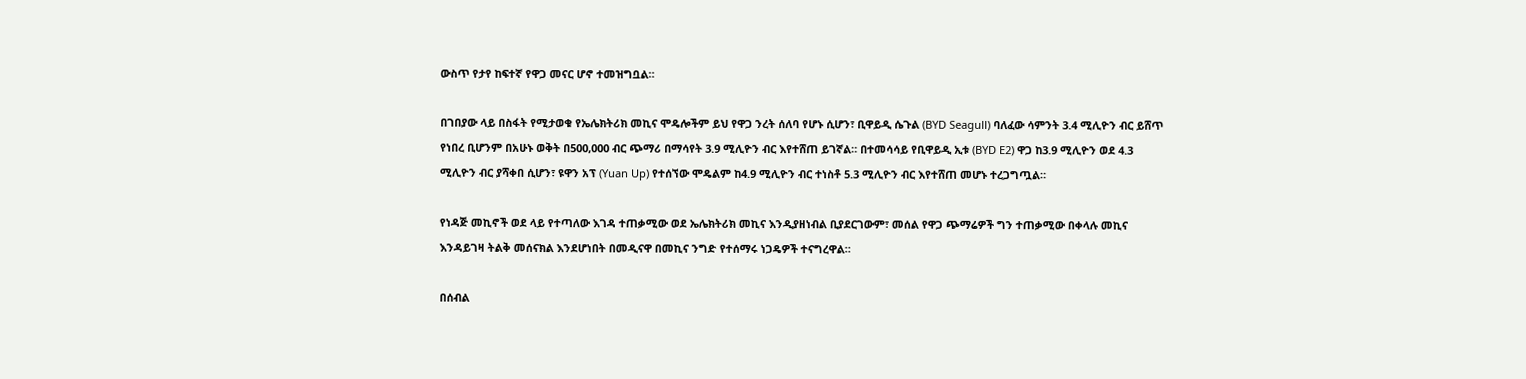ውስጥ የታየ ከፍተኛ የዋጋ መናር ሆኖ ተመዝግቧል።

በገበያው ላይ በስፋት የሚታወቁ የኤሌክትሪክ መኪና ሞዴሎችም ይህ የዋጋ ንረት ሰለባ የሆኑ ሲሆን፣ ቢዋይዲ ሴጉል (BYD Seagull) ባለፈው ሳምንት 3.4 ሚሊዮን ብር ይሸጥ የነበረ ቢሆንም በአሁኑ ወቅት በ500,000 ብር ጭማሪ በማሳየት 3.9 ሚሊዮን ብር እየተሸጠ ይገኛል። በተመሳሳይ የቢዋይዲ ኢቱ (BYD E2) ዋጋ ከ3.9 ሚሊዮን ወደ 4.3 ሚሊዮን ብር ያሻቀበ ሲሆን፣ ዩዋን አፕ (Yuan Up) የተሰኘው ሞዴልም ከ4.9 ሚሊዮን ብር ተነስቶ 5.3 ሚሊዮን ብር እየተሸጠ መሆኑ ተረጋግጧል።

የነዳጅ መኪኖች ወደ ላይ የተጣለው እገዳ ተጠቃሚው ወደ ኤሌክትሪክ መኪና እንዲያዘነብል ቢያደርገውም፣ መሰል የዋጋ ጭማሬዎች ግን ተጠቃሚው በቀላሉ መኪና እንዳይገዛ ትልቅ መሰናክል እንደሆነበት በመዲናዋ በመኪና ንግድ የተሰማሩ ነጋዴዎች ተናግረዋል።

በሰብል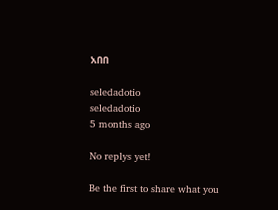አበበ

seledadotio
seledadotio
5 months ago

No replys yet!

Be the first to share what you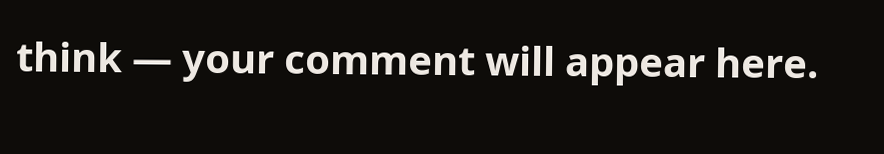think — your comment will appear here.